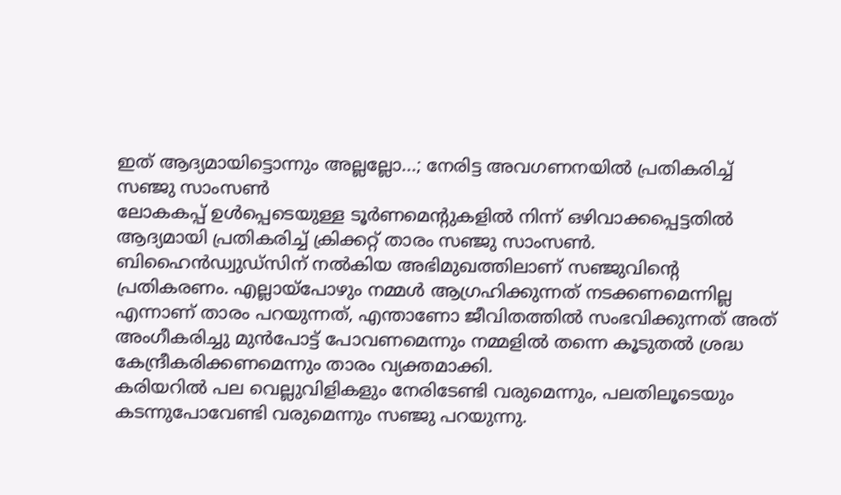ഇത് ആദ്യമായിട്ടൊന്നും അല്ലല്ലോ...; നേരിട്ട അവഗണനയിൽ പ്രതികരിച്ച് സഞ്ജു സാംസൺ
ലോകകപ്പ് ഉൾപ്പെടെയുള്ള ടൂർണമെന്റുകളിൽ നിന്ന് ഒഴിവാക്കപ്പെട്ടതിൽ ആദ്യമായി പ്രതികരിച്ച് ക്രിക്കറ്റ് താരം സഞ്ജു സാംസൺ. ബിഹൈൻഡ്വുഡ്സിന് നൽകിയ അഭിമുഖത്തിലാണ് സഞ്ജുവിന്റെ പ്രതികരണം. എല്ലായ്പോഴും നമ്മൾ ആഗ്രഹിക്കുന്നത് നടക്കണമെന്നില്ല എന്നാണ് താരം പറയുന്നത്, എന്താണോ ജീവിതത്തിൽ സംഭവിക്കുന്നത് അത് അംഗീകരിച്ചു മുൻപോട്ട് പോവണമെന്നും നമ്മളിൽ തന്നെ കൂടുതൽ ശ്രദ്ധ കേന്ദ്രീകരിക്കണമെന്നും താരം വ്യക്തമാക്കി.
കരിയറിൽ പല വെല്ലുവിളികളും നേരിടേണ്ടി വരുമെന്നും, പലതിലൂടെയും കടന്നുപോവേണ്ടി വരുമെന്നും സഞ്ജു പറയുന്നു.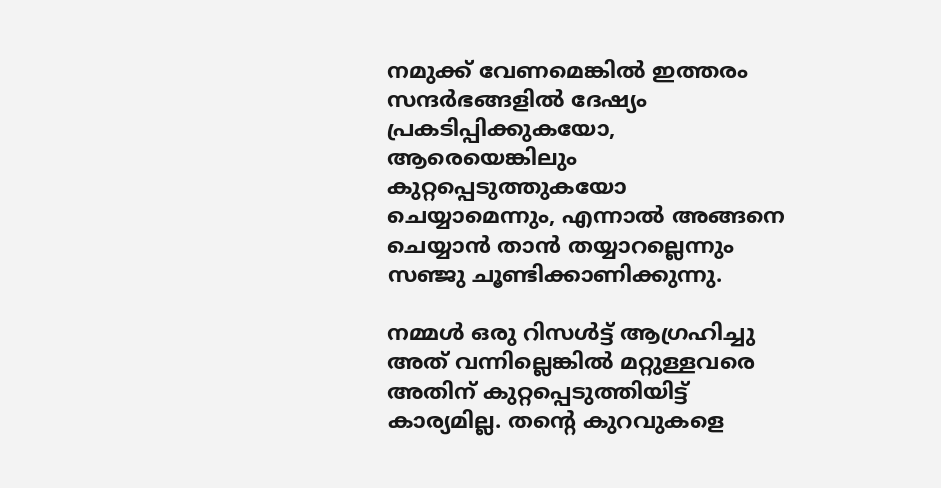നമുക്ക് വേണമെങ്കിൽ ഇത്തരം സന്ദർഭങ്ങളിൽ ദേഷ്യം പ്രകടിപ്പിക്കുകയോ, ആരെയെങ്കിലും കുറ്റപ്പെടുത്തുകയോ ചെയ്യാമെന്നും, എന്നാൽ അങ്ങനെ ചെയ്യാൻ താൻ തയ്യാറല്ലെന്നും സഞ്ജു ചൂണ്ടിക്കാണിക്കുന്നു.

നമ്മൾ ഒരു റിസൾട്ട് ആഗ്രഹിച്ചു അത് വന്നില്ലെങ്കിൽ മറ്റുള്ളവരെ അതിന് കുറ്റപ്പെടുത്തിയിട്ട് കാര്യമില്ല. തന്റെ കുറവുകളെ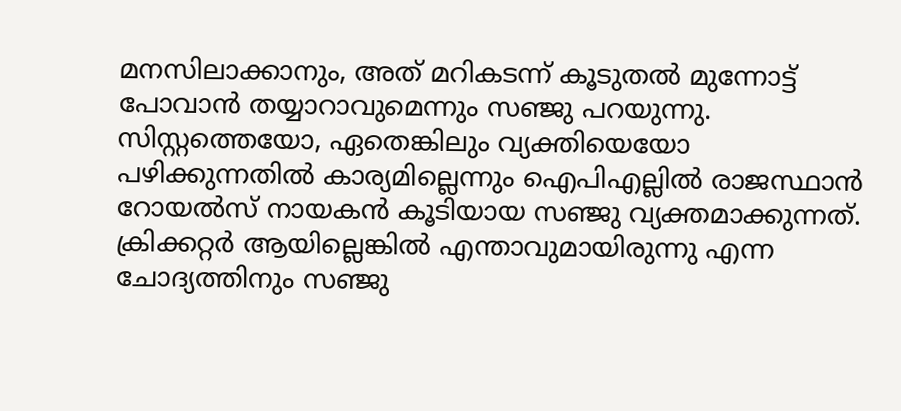മനസിലാക്കാനും, അത് മറികടന്ന് കൂടുതൽ മുന്നോട്ട് പോവാൻ തയ്യാറാവുമെന്നും സഞ്ജു പറയുന്നു. സിസ്റ്റത്തെയോ, ഏതെങ്കിലും വ്യക്തിയെയോ പഴിക്കുന്നതിൽ കാര്യമില്ലെന്നും ഐപിഎല്ലിൽ രാജസ്ഥാൻ റോയൽസ് നായകൻ കൂടിയായ സഞ്ജു വ്യക്തമാക്കുന്നത്.
ക്രിക്കറ്റർ ആയില്ലെങ്കിൽ എന്താവുമായിരുന്നു എന്ന ചോദ്യത്തിനും സഞ്ജു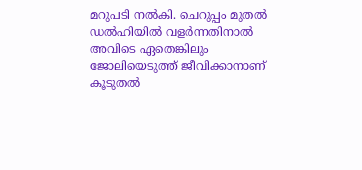മറുപടി നൽകി. ചെറുപ്പം മുതൽ ഡൽഹിയിൽ വളർന്നതിനാൽ അവിടെ ഏതെങ്കിലും ജോലിയെടുത്ത് ജീവിക്കാനാണ് കൂടുതൽ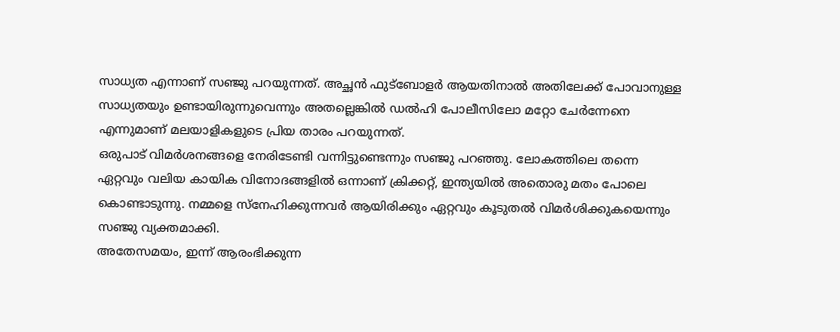സാധ്യത എന്നാണ് സഞ്ജു പറയുന്നത്. അച്ഛൻ ഫുട്ബോളർ ആയതിനാൽ അതിലേക്ക് പോവാനുള്ള സാധ്യതയും ഉണ്ടായിരുന്നുവെന്നും അതല്ലെങ്കിൽ ഡൽഹി പോലീസിലോ മറ്റോ ചേർന്നേനെ എന്നുമാണ് മലയാളികളുടെ പ്രിയ താരം പറയുന്നത്.
ഒരുപാട് വിമർശനങ്ങളെ നേരിടേണ്ടി വന്നിട്ടുണ്ടെന്നും സഞ്ജു പറഞ്ഞു. ലോകത്തിലെ തന്നെ ഏറ്റവും വലിയ കായിക വിനോദങ്ങളിൽ ഒന്നാണ് ക്രിക്കറ്റ്, ഇന്ത്യയിൽ അതൊരു മതം പോലെ കൊണ്ടാടുന്നു. നമ്മളെ സ്നേഹിക്കുന്നവർ ആയിരിക്കും ഏറ്റവും കൂടുതൽ വിമർശിക്കുകയെന്നും സഞ്ജു വ്യക്തമാക്കി.
അതേസമയം, ഇന്ന് ആരംഭിക്കുന്ന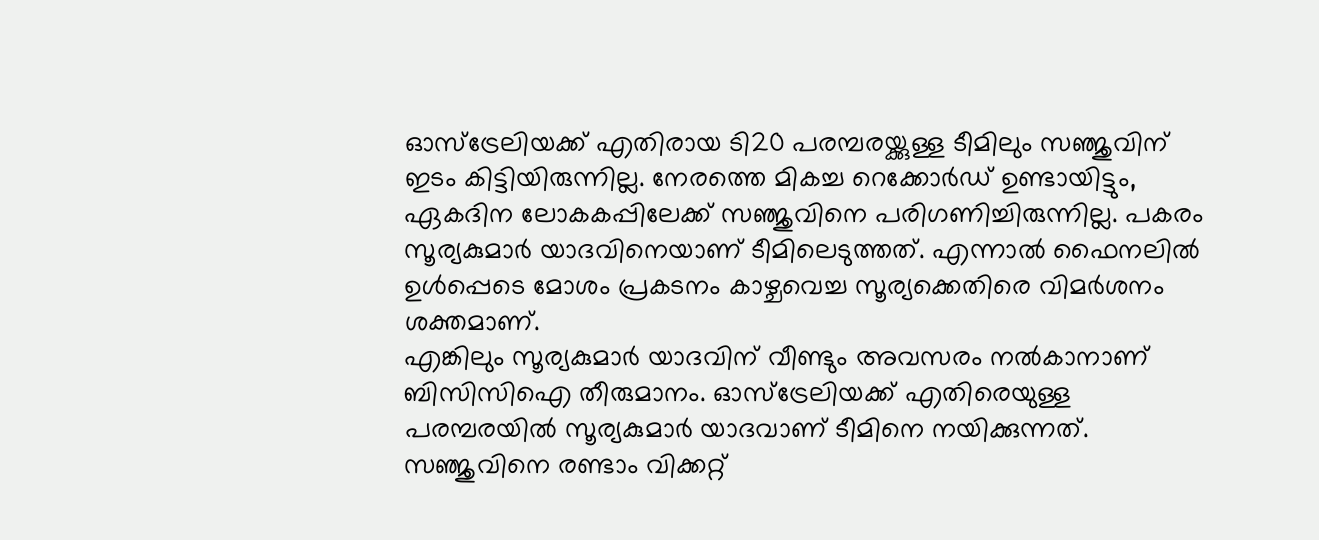ഓസ്ട്രേലിയക്ക് എതിരായ ടി20 പരമ്പരയ്ക്കുള്ള ടീമിലും സഞ്ജുവിന് ഇടം കിട്ടിയിരുന്നില്ല. നേരത്തെ മികച്ച റെക്കോർഡ് ഉണ്ടായിട്ടും, ഏകദിന ലോകകപ്പിലേക്ക് സഞ്ജുവിനെ പരിഗണിച്ചിരുന്നില്ല. പകരം സൂര്യകുമാർ യാദവിനെയാണ് ടീമിലെടുത്തത്. എന്നാൽ ഫൈനലിൽ ഉൾപ്പെടെ മോശം പ്രകടനം കാഴ്ചവെച്ച സൂര്യക്കെതിരെ വിമർശനം ശക്തമാണ്.
എങ്കിലും സൂര്യകുമാർ യാദവിന് വീണ്ടും അവസരം നൽകാനാണ് ബിസിസിഐ തീരുമാനം. ഓസ്ട്രേലിയക്ക് എതിരെയുള്ള പരമ്പരയിൽ സൂര്യകുമാർ യാദവാണ് ടീമിനെ നയിക്കുന്നത്. സഞ്ജുവിനെ രണ്ടാം വിക്കറ്റ്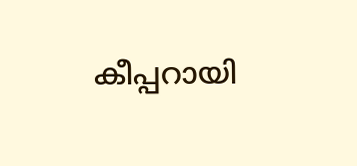കീപ്പറായി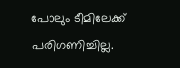പോലും ടീമിലേക്ക് പരിഗണിച്ചില്ല.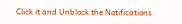Click it and Unblock the Notifications